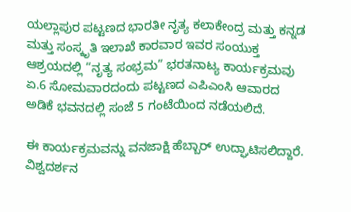ಯಲ್ಲಾಪುರ ಪಟ್ಟಣದ ಭಾರತೀ ನೃತ್ಯ ಕಲಾಕೇಂದ್ರ ಮತ್ತು ಕನ್ನಡ ಮತ್ತು ಸಂಸ್ಕೃತಿ ಇಲಾಖೆ ಕಾರವಾರ ಇವರ ಸಂಯುಕ್ತ ಆಶ್ರಯದಲ್ಲಿ “ನೃತ್ಯ ಸಂಭ್ರಮ” ಭರತನಾಟ್ಯ ಕಾರ್ಯಕ್ರಮವು ಏ.6 ಸೋಮವಾರದಂದು ಪಟ್ಟಣದ ಎಪಿಎಂಸಿ ಆವಾರದ ಅಡಿಕೆ ಭವನದಲ್ಲಿ ಸಂಜೆ 5 ಗಂಟೆಯಿಂದ ನಡೆಯಲಿದೆ.

ಈ ಕಾರ್ಯಕ್ರಮವನ್ನು ವನಜಾಕ್ಷಿ ಹೆಬ್ಬಾರ್ ಉದ್ಘಾಟಿಸಲಿದ್ದಾರೆ. ವಿಶ್ವದರ್ಶನ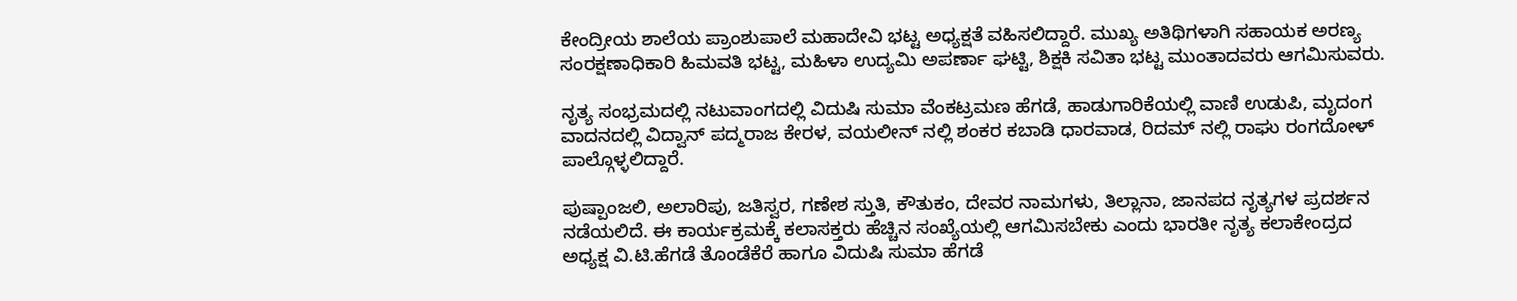ಕೇಂದ್ರೀಯ ಶಾಲೆಯ ಪ್ರಾಂಶುಪಾಲೆ ಮಹಾದೇವಿ ಭಟ್ಟ ಅಧ್ಯಕ್ಷತೆ ವಹಿಸಲಿದ್ದಾರೆ. ಮುಖ್ಯ ಅತಿಥಿಗಳಾಗಿ ಸಹಾಯಕ ಅರಣ್ಯ ಸಂರಕ್ಷಣಾಧಿಕಾರಿ ಹಿಮವತಿ ಭಟ್ಟ, ಮಹಿಳಾ ಉದ್ಯಮಿ ಅಪರ್ಣಾ ಘಟ್ಟಿ, ಶಿಕ್ಷಕಿ ಸವಿತಾ ಭಟ್ಟ ಮುಂತಾದವರು ಆಗಮಿಸುವರು.

ನೃತ್ಯ ಸಂಭ್ರಮದಲ್ಲಿ ನಟುವಾಂಗದಲ್ಲಿ ವಿದುಷಿ ಸುಮಾ ವೆಂಕಟ್ರಮಣ ಹೆಗಡೆ, ಹಾಡುಗಾರಿಕೆಯಲ್ಲಿ ವಾಣಿ ಉಡುಪಿ, ಮೃದಂಗ ವಾದನದಲ್ಲಿ ವಿದ್ವಾನ್ ಪದ್ಮರಾಜ ಕೇರಳ, ವಯಲೀನ್ ನಲ್ಲಿ ಶಂಕರ ಕಬಾಡಿ ಧಾರವಾಡ, ರಿದಮ್ ನಲ್ಲಿ ರಾಘು ರಂಗದೋಳ್ ಪಾಲ್ಗೊಳ್ಳಲಿದ್ದಾರೆ.

ಪುಷ್ಪಾಂಜಲಿ, ಅಲಾರಿಪು, ಜತಿಸ್ವರ, ಗಣೇಶ ಸ್ತುತಿ, ಕೌತುಕಂ, ದೇವರ ನಾಮಗಳು, ತಿಲ್ಲಾನಾ, ಜಾನಪದ ನೃತ್ಯಗಳ ಪ್ರದರ್ಶನ ನಡೆಯಲಿದೆ. ಈ ಕಾರ್ಯಕ್ರಮಕ್ಕೆ ಕಲಾಸಕ್ತರು ಹೆಚ್ಚಿನ ಸಂಖ್ಯೆಯಲ್ಲಿ ಆಗಮಿಸಬೇಕು ಎಂದು ಭಾರತೀ ನೃತ್ಯ ಕಲಾಕೇಂದ್ರದ ಅಧ್ಯಕ್ಷ ವಿ.ಟಿ.ಹೆಗಡೆ ತೊಂಡೆಕೆರೆ ಹಾಗೂ ವಿದುಷಿ ಸುಮಾ ಹೆಗಡೆ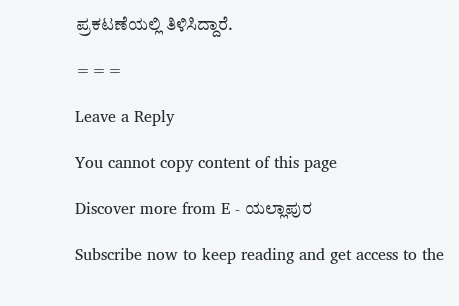ಪ್ರಕಟಣೆಯಲ್ಲಿ ತಿಳಿಸಿದ್ದಾರೆ.

===

Leave a Reply

You cannot copy content of this page

Discover more from E - ಯಲ್ಲಾಪುರ

Subscribe now to keep reading and get access to the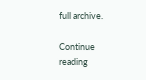full archive.

Continue reading